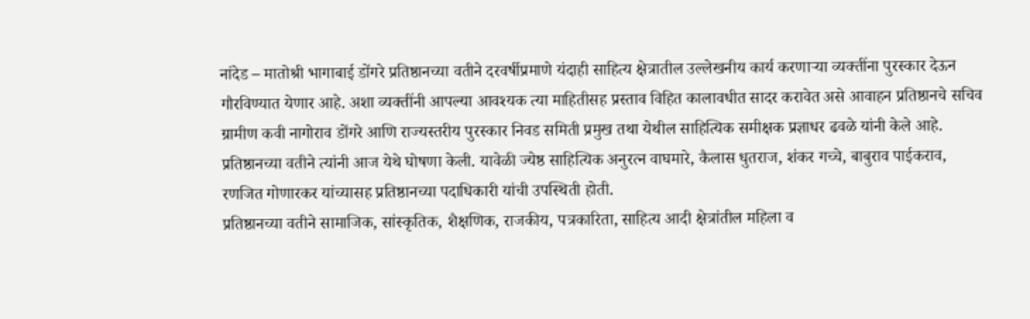नांदेड – मातोश्री भागाबाई डोंगरे प्रतिष्ठानच्या वतीने दरवर्षीप्रमाणे यंदाही साहित्य क्षेत्रातील उल्लेखनीय कार्य करणाऱ्या व्यक्तींना पुरस्कार देऊन गौरविण्यात येणार आहे. अशा व्यक्तींनी आपल्या आवश्यक त्या माहितीसह प्रस्ताव विहित कालावधीत सादर करावेत असे आवाहन प्रतिष्ठानचे सचिव ग्रामीण कवी नागोराव डोंगरे आणि राज्यस्तरीय पुरस्कार निवड समिती प्रमुख तथा येथील साहित्यिक समीक्षक प्रज्ञाधर ढवळे यांनी केले आहे. प्रतिष्ठानच्या वतीने त्यांनी आज येथे घोषणा केली. यावेळी ज्येष्ठ साहित्यिक अनुरत्न वाघमारे, कैलास धुतराज, शंकर गच्चे, बाबुराव पाईकराव, रणजित गोणारकर यांच्यासह प्रतिष्ठानच्या पदाधिकारी यांची उपस्थिती होती.
प्रतिष्ठानच्या वतीने सामाजिक, सांस्कृतिक, शैक्षणिक, राजकीय, पत्रकारिता, साहित्य आदी क्षेत्रांतील महिला व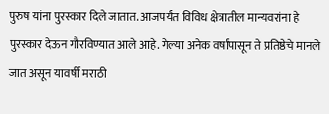पुरुष यांना पुरस्कार दिले जातात. आजपर्यंत विविध क्षेत्रातील मान्यवरांना हे पुरस्कार देऊन गौरविण्यात आले आहे. गेल्या अनेक वर्षांपासून ते प्रतिष्ठेचे मानले जात असून यावर्षी मराठी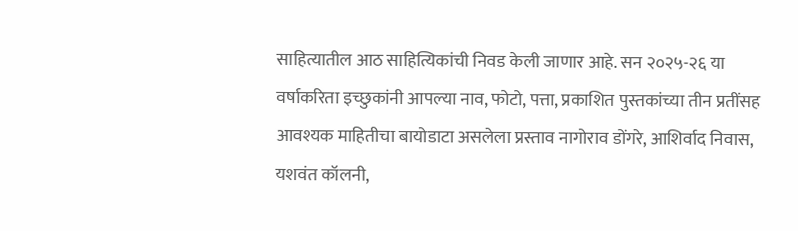साहित्यातील आठ साहित्यिकांची निवड केली जाणार आहे. सन २०२५-२६ या वर्षाकरिता इच्छुकांनी आपल्या नाव, फोटो, पत्ता, प्रकाशित पुस्तकांच्या तीन प्रतींसह आवश्यक माहितीचा बायोडाटा असलेला प्रस्ताव नागोराव डोंगरे, आशिर्वाद निवास, यशवंत कॉलनी,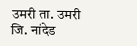उमरी ता. उमरी जि. नांदेड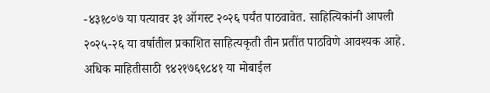-४३१८०७ या पत्यावर ३१ ऑगस्ट २०२६ पर्यंत पाठवावेत. साहित्यिकांनी आपली २०२५-२६ या वर्षातील प्रकाशित साहित्यकृती तीन प्रतींत पाठविणे आवश्यक आहे. अधिक माहितीसाठी ९४२१७६९८४१ या मोबाईल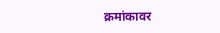क्रमांकावर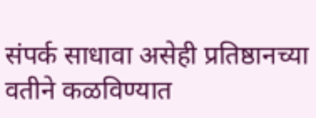संपर्क साधावा असेही प्रतिष्ठानच्या वतीने कळविण्यात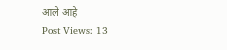आले आहे
Post Views: 13